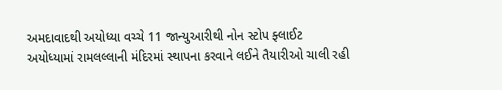અમદાવાદથી અયોધ્યા વચ્ચે 11 જાન્યુઆરીથી નોન સ્ટોપ ફ્લાઈટ
અયોધ્યામાં રામલલ્લાની મંદિરમાં સ્થાપના કરવાને લઈને તૈયારીઓ ચાલી રહી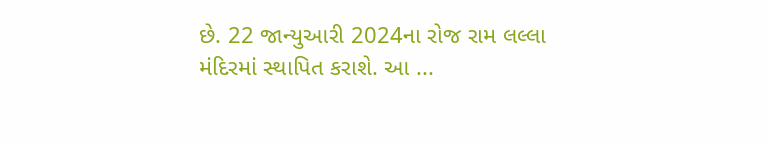છે. 22 જાન્યુઆરી 2024ના રોજ રામ લલ્લા મંદિરમાં સ્થાપિત કરાશે. આ ...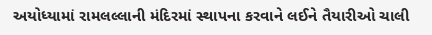અયોધ્યામાં રામલલ્લાની મંદિરમાં સ્થાપના કરવાને લઈને તૈયારીઓ ચાલી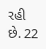રહી છે. 22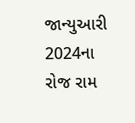જાન્યુઆરી 2024ના રોજ રામ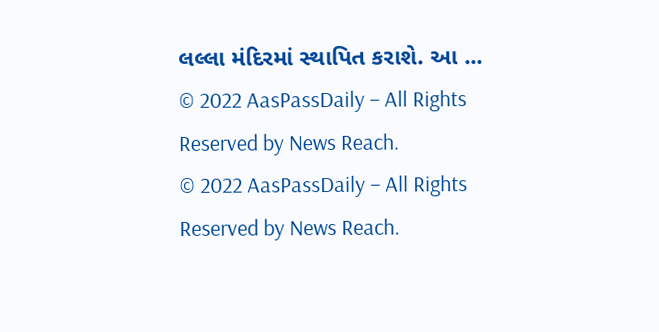લલ્લા મંદિરમાં સ્થાપિત કરાશે. આ ...
© 2022 AasPassDaily – All Rights Reserved by News Reach.
© 2022 AasPassDaily – All Rights Reserved by News Reach.